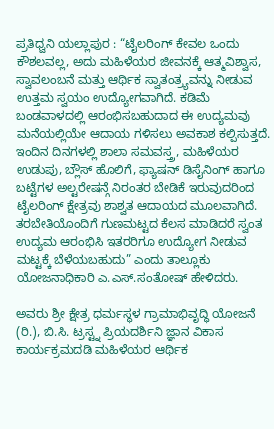ಪ್ರತಿಧ್ವನಿ ಯಲ್ಲಾಪುರ : “ಟೈಲರಿಂಗ್ ಕೇವಲ ಒಂದು ಕೌಶಲವಲ್ಲ, ಅದು ಮಹಿಳೆಯರ ಜೀವನಕ್ಕೆ ಆತ್ಮವಿಶ್ವಾಸ, ಸ್ವಾವಲಂಬನೆ ಮತ್ತು ಆರ್ಥಿಕ ಸ್ವಾತಂತ್ರ್ಯವನ್ನು ನೀಡುವ ಉತ್ತಮ ಸ್ವಯಂ ಉದ್ಯೋಗವಾಗಿದೆ. ಕಡಿಮೆ ಬಂಡವಾಳದಲ್ಲಿ ಆರಂಭಿಸಬಹುದಾದ ಈ ಉದ್ಯಮವು ಮನೆಯಲ್ಲಿಯೇ ಆದಾಯ ಗಳಿಸಲು ಅವಕಾಶ ಕಲ್ಪಿಸುತ್ತದೆ. ಇಂದಿನ ದಿನಗಳಲ್ಲಿ ಶಾಲಾ ಸಮವಸ್ತ್ರ, ಮಹಿಳೆಯರ ಉಡುಪು, ಬ್ಲೌಸ್ ಹೊಲಿಗೆ, ಫ್ಯಾಷನ್ ಡಿಸೈನಿಂಗ್ ಹಾಗೂ ಬಟ್ಟೆಗಳ ಅಲ್ಟರೇಷನ್ಗೆ ನಿರಂತರ ಬೇಡಿಕೆ ಇರುವುದರಿಂದ ಟೈಲರಿಂಗ್ ಕ್ಷೇತ್ರವು ಶಾಶ್ವತ ಆದಾಯದ ಮೂಲವಾಗಿದೆ. ತರಬೇತಿಯೊಂದಿಗೆ ಗುಣಮಟ್ಟದ ಕೆಲಸ ಮಾಡಿದರೆ ಸ್ವಂತ ಉದ್ಯಮ ಆರಂಭಿಸಿ ಇತರರಿಗೂ ಉದ್ಯೋಗ ನೀಡುವ ಮಟ್ಟಕ್ಕೆ ಬೆಳೆಯಬಹುದು” ಎಂದು ತಾಲ್ಲೂಕು ಯೋಜನಾಧಿಕಾರಿ ಎ.ಎಸ್.ಸಂತೋಷ್ ಹೇಳಿದರು.

ಅವರು ಶ್ರೀ ಕ್ಷೇತ್ರ ಧರ್ಮಸ್ಥಳ ಗ್ರಾಮಾಭಿವೃದ್ಧಿ ಯೋಜನೆ (ರಿ.), ಬಿ.ಸಿ. ಟ್ರಸ್ಟ್ನ ಪ್ರಿಯದರ್ಶಿನಿ ಜ್ಞಾನ ವಿಕಾಸ ಕಾರ್ಯಕ್ರಮದಡಿ ಮಹಿಳೆಯರ ಆರ್ಥಿಕ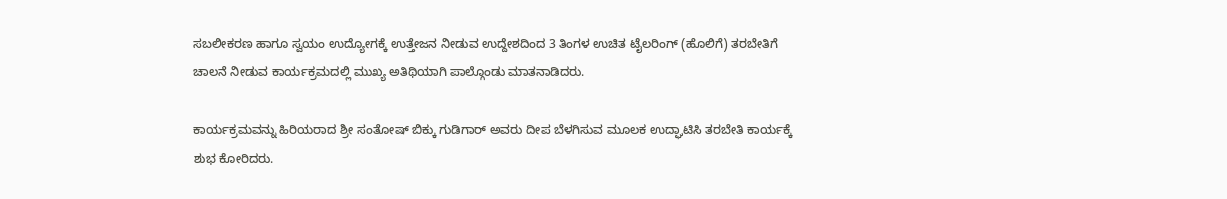ಸಬಲೀಕರಣ ಹಾಗೂ ಸ್ವಯಂ ಉದ್ಯೋಗಕ್ಕೆ ಉತ್ತೇಜನ ನೀಡುವ ಉದ್ದೇಶದಿಂದ 3 ತಿಂಗಳ ಉಚಿತ ಟೈಲರಿಂಗ್ (ಹೊಲಿಗೆ) ತರಬೇತಿಗೆ ಚಾಲನೆ ನೀಡುವ ಕಾರ್ಯಕ್ರಮದಲ್ಲಿ ಮುಖ್ಯ ಅತಿಥಿಯಾಗಿ ಪಾಲ್ಗೊಂಡು ಮಾತನಾಡಿದರು.

ಕಾರ್ಯಕ್ರಮವನ್ನು ಹಿರಿಯರಾದ ಶ್ರೀ ಸಂತೋಷ್ ಬಿಕ್ಕು ಗುಡಿಗಾರ್ ಅವರು ದೀಪ ಬೆಳಗಿಸುವ ಮೂಲಕ ಉದ್ಘಾಟಿಸಿ ತರಬೇತಿ ಕಾರ್ಯಕ್ಕೆ ಶುಭ ಕೋರಿದರು.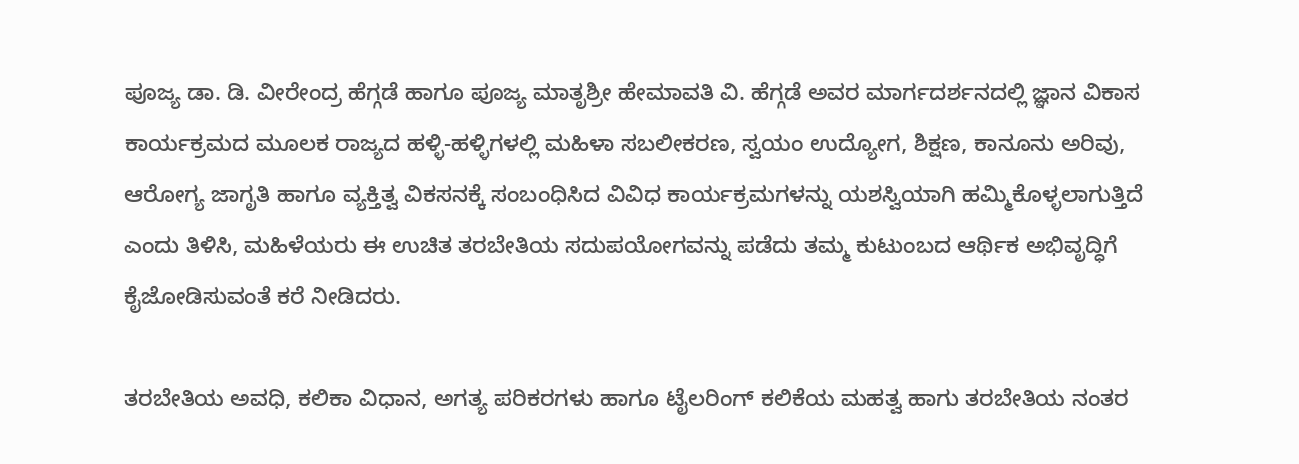ಪೂಜ್ಯ ಡಾ. ಡಿ. ವೀರೇಂದ್ರ ಹೆಗ್ಗಡೆ ಹಾಗೂ ಪೂಜ್ಯ ಮಾತೃಶ್ರೀ ಹೇಮಾವತಿ ವಿ. ಹೆಗ್ಗಡೆ ಅವರ ಮಾರ್ಗದರ್ಶನದಲ್ಲಿ ಜ್ಞಾನ ವಿಕಾಸ ಕಾರ್ಯಕ್ರಮದ ಮೂಲಕ ರಾಜ್ಯದ ಹಳ್ಳಿ-ಹಳ್ಳಿಗಳಲ್ಲಿ ಮಹಿಳಾ ಸಬಲೀಕರಣ, ಸ್ವಯಂ ಉದ್ಯೋಗ, ಶಿಕ್ಷಣ, ಕಾನೂನು ಅರಿವು, ಆರೋಗ್ಯ ಜಾಗೃತಿ ಹಾಗೂ ವ್ಯಕ್ತಿತ್ವ ವಿಕಸನಕ್ಕೆ ಸಂಬಂಧಿಸಿದ ವಿವಿಧ ಕಾರ್ಯಕ್ರಮಗಳನ್ನು ಯಶಸ್ವಿಯಾಗಿ ಹಮ್ಮಿಕೊಳ್ಳಲಾಗುತ್ತಿದೆ ಎಂದು ತಿಳಿಸಿ, ಮಹಿಳೆಯರು ಈ ಉಚಿತ ತರಬೇತಿಯ ಸದುಪಯೋಗವನ್ನು ಪಡೆದು ತಮ್ಮ ಕುಟುಂಬದ ಆರ್ಥಿಕ ಅಭಿವೃದ್ಧಿಗೆ ಕೈಜೋಡಿಸುವಂತೆ ಕರೆ ನೀಡಿದರು.

ತರಬೇತಿಯ ಅವಧಿ, ಕಲಿಕಾ ವಿಧಾನ, ಅಗತ್ಯ ಪರಿಕರಗಳು ಹಾಗೂ ಟೈಲರಿಂಗ್ ಕಲಿಕೆಯ ಮಹತ್ವ ಹಾಗು ತರಬೇತಿಯ ನಂತರ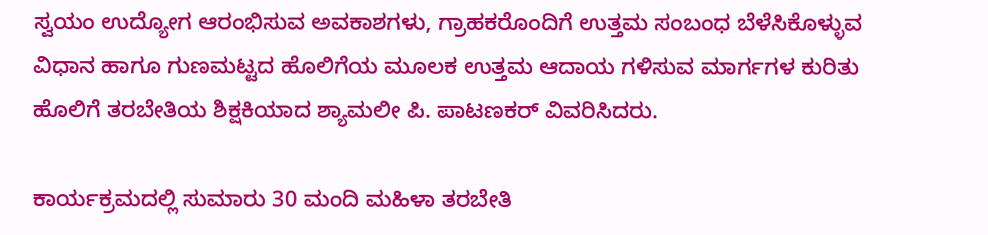ಸ್ವಯಂ ಉದ್ಯೋಗ ಆರಂಭಿಸುವ ಅವಕಾಶಗಳು, ಗ್ರಾಹಕರೊಂದಿಗೆ ಉತ್ತಮ ಸಂಬಂಧ ಬೆಳೆಸಿಕೊಳ್ಳುವ ವಿಧಾನ ಹಾಗೂ ಗುಣಮಟ್ಟದ ಹೊಲಿಗೆಯ ಮೂಲಕ ಉತ್ತಮ ಆದಾಯ ಗಳಿಸುವ ಮಾರ್ಗಗಳ ಕುರಿತು ಹೊಲಿಗೆ ತರಬೇತಿಯ ಶಿಕ್ಷಕಿಯಾದ ಶ್ಯಾಮಲೀ ಪಿ. ಪಾಟಣಕರ್ ವಿವರಿಸಿದರು.

ಕಾರ್ಯಕ್ರಮದಲ್ಲಿ ಸುಮಾರು 30 ಮಂದಿ ಮಹಿಳಾ ತರಬೇತಿ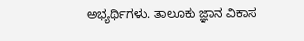ಅಭ್ಯರ್ಥಿಗಳು. ತಾಲೂಕು ಜ್ಞಾನ ವಿಕಾಸ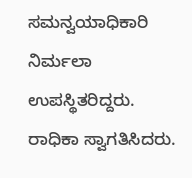ಸಮನ್ವಯಾಧಿಕಾರಿ ನಿರ್ಮಲಾ ಉಪಸ್ಥಿತರಿದ್ದರು. ರಾಧಿಕಾ ಸ್ವಾಗತಿಸಿದರು.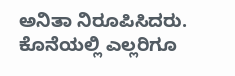ಅನಿತಾ ನಿರೂಪಿಸಿದರು. ಕೊನೆಯಲ್ಲಿ ಎಲ್ಲರಿಗೂ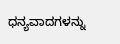ಧನ್ಯವಾದಗಳನ್ನು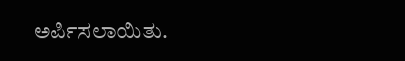ಅರ್ಪಿಸಲಾಯಿತು.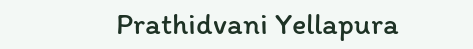Prathidvani Yellapura